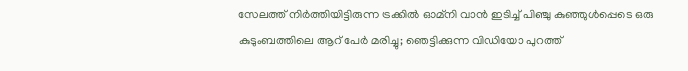സേലത്ത് നിർത്തിയിട്ടിരുന്ന ട്രക്കിൽ ഓമ്‌നി വാൻ ഇടിച്ച് പിഞ്ചു കുഞ്ഞുൾപ്പെടെ ഒരു കുടുംബത്തിലെ ആറ് പേർ മരിച്ചു; ഞെട്ടിക്കുന്ന വിഡിയോ പുറത്ത്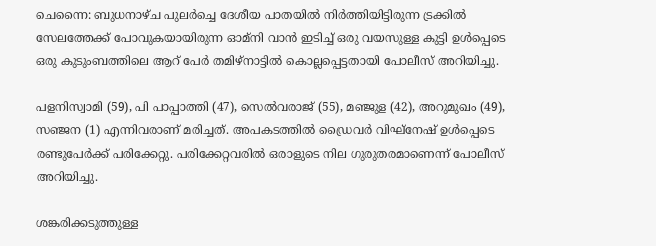ചെന്നൈ: ബുധനാഴ്ച പുലർച്ചെ ദേശീയ പാതയിൽ നിർത്തിയിട്ടിരുന്ന ട്രക്കിൽ സേലത്തേക്ക് പോവുകയായിരുന്ന ഓമ്‌നി വാൻ ഇടിച്ച് ഒരു വയസുള്ള കുട്ടി ഉൾപ്പെടെ ഒരു കുടുംബത്തിലെ ആറ് പേർ തമിഴ്‌നാട്ടിൽ കൊല്ലപ്പെട്ടതായി പോലീസ് അറിയിച്ചു.

പളനിസ്വാമി (59), പി പാപ്പാത്തി (47), സെൽവരാജ് (55), മഞ്ജുള (42), അറുമുഖം (49), സഞ്ജന (1) എന്നിവരാണ് മരിച്ചത്. അപകടത്തിൽ ഡ്രൈവർ വിഘ്നേഷ് ഉൾപ്പെടെ രണ്ടുപേർക്ക് പരിക്കേറ്റു. പരിക്കേറ്റവരിൽ ഒരാളുടെ നില ഗുരുതരമാണെന്ന് പോലീസ് അറിയിച്ചു.

ശങ്കരിക്കടുത്തുള്ള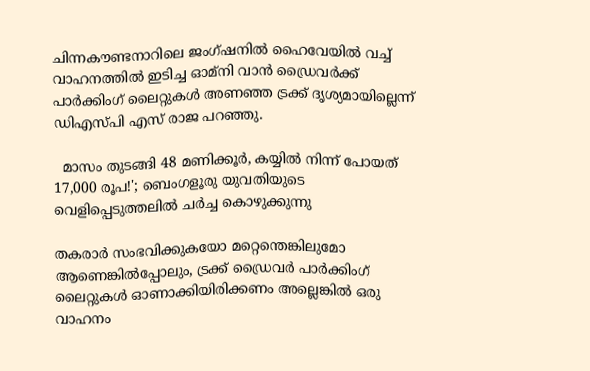ചിന്നകൗണ്ടനാറിലെ ജംഗ്ഷനിൽ ഹൈവേയിൽ വച്ച് വാഹനത്തിൽ ഇടിച്ച ഓമ്‌നി വാൻ ഡ്രൈവർക്ക് പാർക്കിംഗ് ലൈറ്റുകൾ അണഞ്ഞ ട്രക്ക് ദൃശ്യമായില്ലെന്ന് ഡിഎസ്പി എസ് രാജ പറഞ്ഞു.

  മാസം തുടങ്ങി 48 മണിക്കൂർ, കയ്യിൽ നിന്ന് പോയത് 17,000 രൂപ!'; ബെംഗളൂരു യുവതിയുടെ വെളിപ്പെടുത്തലിൽ ചർച്ച കൊഴുക്കുന്നു

തകരാർ സംഭവിക്കുകയോ മറ്റെന്തെങ്കിലുമോ ആണെങ്കിൽപ്പോലും, ട്രക്ക് ഡ്രൈവർ പാർക്കിംഗ് ലൈറ്റുകൾ ഓണാക്കിയിരിക്കണം അല്ലെങ്കിൽ ഒരു വാഹനം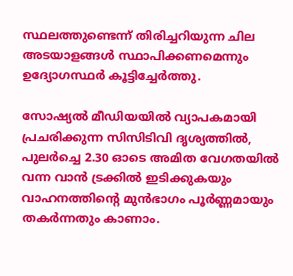സ്ഥലത്തുണ്ടെന്ന് തിരിച്ചറിയുന്ന ചില അടയാളങ്ങൾ സ്ഥാപിക്കണമെന്നും ഉദ്യോഗസ്ഥർ കൂട്ടിച്ചേർത്തു.

സോഷ്യൽ മീഡിയയിൽ വ്യാപകമായി പ്രചരിക്കുന്ന സിസിടിവി ദൃശ്യത്തിൽ, പുലർച്ചെ 2.30 ഓടെ അമിത വേഗതയിൽ വന്ന വാൻ ട്രക്കിൽ ഇടിക്കുകയും വാഹനത്തിന്റെ മുൻഭാഗം പൂർണ്ണമായും തകർന്നതും കാണാം.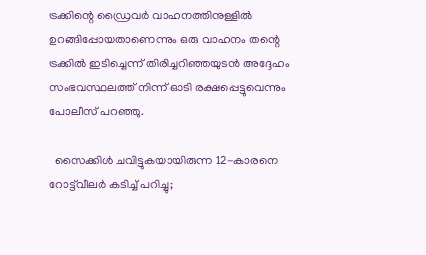ട്രക്കിന്റെ ഡ്രൈവർ വാഹനത്തിനുള്ളിൽ ഉറങ്ങിപ്പോയതാണെന്നും ഒരു വാഹനം തന്റെ ട്രക്കിൽ ഇടിച്ചെന്ന് തിരിച്ചറിഞ്ഞയുടൻ അദ്ദേഹം സംഭവസ്ഥലത്ത് നിന്ന് ഓടി രക്ഷപ്പെട്ടുവെന്നും പോലീസ് പറഞ്ഞു.

  സൈക്കിൾ ചവിട്ടുകയായിരുന്ന 12-കാരനെ റോട്ട്‌വീലർ കടിച്ച് പറിച്ചു;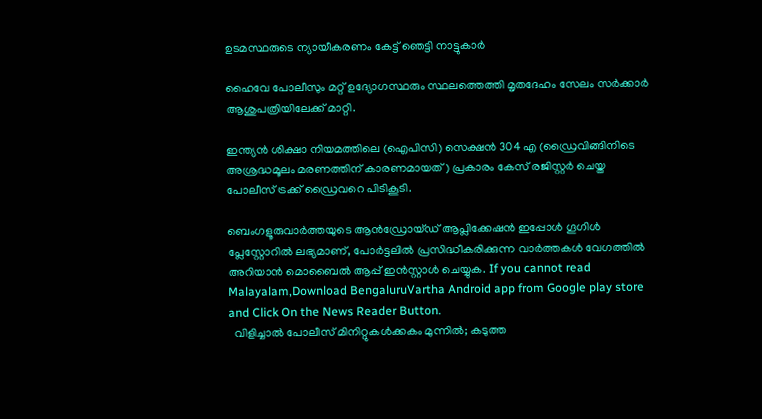ഉടമസ്ഥരുടെ ന്യായീകരണം കേട്ട് ഞെട്ടി നാട്ടുകാർ

ഹൈവേ പോലീസും മറ്റ് ഉദ്യോഗസ്ഥരും സ്ഥലത്തെത്തി മൃതദേഹം സേലം സർക്കാർ ആശുപത്രിയിലേക്ക് മാറ്റി.

ഇന്ത്യൻ ശിക്ഷാ നിയമത്തിലെ (ഐപിസി) സെക്ഷൻ 304 എ (ഡ്രൈവിങ്ങിനിടെ അശ്രദ്ധമൂലം മരണത്തിന് കാരണമായത്) പ്രകാരം കേസ് രജിസ്റ്റർ ചെയ്ത പോലീസ് ട്രക്ക് ഡ്രൈവറെ പിടികൂടി.

ബെംഗളൂരുവാർത്തയുടെ ആൻഡ്രോയ്ഡ് ആപ്ലിക്കേഷൻ ഇപ്പോൾ ഗൂഗിൾ പ്ലേസ്റ്റോറിൽ ലഭ്യമാണ്, പോർട്ടലിൽ പ്രസിദ്ധീകരിക്കുന്ന വാർത്തകൾ വേഗത്തിൽ അറിയാൻ മൊബൈൽ ആപ്പ് ഇൻസ്റ്റാൾ ചെയ്യുക. If you cannot read Malayalam,Download BengaluruVartha Android app from Google play store and Click On the News Reader Button.
  വിളിച്ചാൽ പോലീസ്‌ മിനിറ്റുകൾക്കകം മുന്നിൽ; കടുത്ത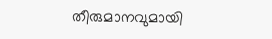തീരുമാനവുമായി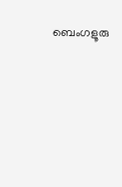ബെംഗളൂരു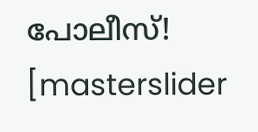പോലീസ്!
[masterslider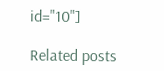id="10"]

Related posts